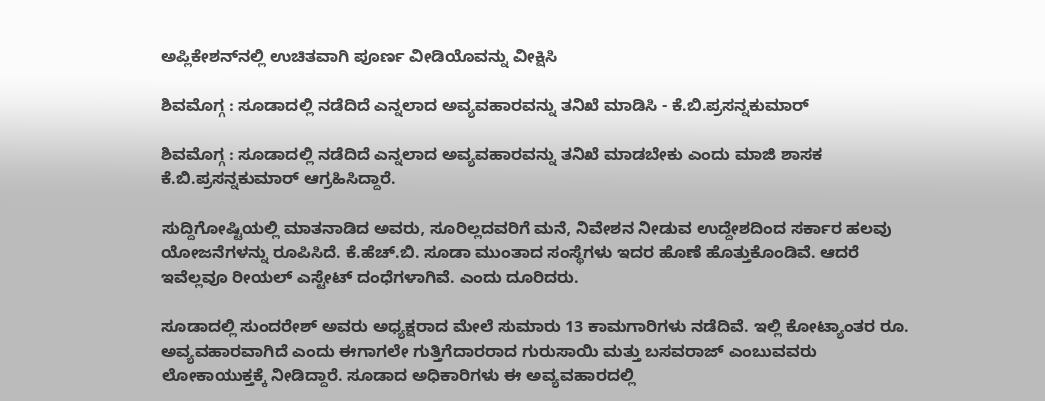ಅಪ್ಲಿಕೇಶನ್‌ನಲ್ಲಿ ಉಚಿತವಾಗಿ ಪೂರ್ಣ ವೀಡಿಯೊವನ್ನು ವೀಕ್ಷಿಸಿ

ಶಿವಮೊಗ್ಗ : ಸೂಡಾದಲ್ಲಿ ನಡೆದಿದೆ ಎನ್ನಲಾದ ಅವ್ಯವಹಾರವನ್ನು ತನಿಖೆ ಮಾಡಿಸಿ - ಕೆ.ಬಿ.ಪ್ರಸನ್ನಕುಮಾರ್

ಶಿವಮೊಗ್ಗ : ಸೂಡಾದಲ್ಲಿ ನಡೆದಿದೆ ಎನ್ನಲಾದ ಅವ್ಯವಹಾರವನ್ನು ತನಿಖೆ ಮಾಡಬೇಕು ಎಂದು ಮಾಜಿ ಶಾಸಕ ಕೆ.ಬಿ.ಪ್ರಸನ್ನಕುಮಾರ್ ಆಗ್ರಹಿಸಿದ್ದಾರೆ.

ಸುದ್ದಿಗೋಷ್ಟಿಯಲ್ಲಿ ಮಾತನಾಡಿದ ಅವರು, ಸೂರಿಲ್ಲದವರಿಗೆ ಮನೆ, ನಿವೇಶನ ನೀಡುವ ಉದ್ದೇಶದಿಂದ ಸರ್ಕಾರ ಹಲವು ಯೋಜನೆಗಳನ್ನು ರೂಪಿಸಿದೆ. ಕೆ.ಹೆಚ್.ಬಿ. ಸೂಡಾ ಮುಂತಾದ ಸಂಸ್ಥೆಗಳು ಇದರ ಹೊಣೆ ಹೊತ್ತುಕೊಂಡಿವೆ. ಆದರೆ ಇವೆಲ್ಲವೂ ರೀಯಲ್ ಎಸ್ಟೇಟ್ ದಂಧೆಗಳಾಗಿವೆ. ಎಂದು ದೂರಿದರು.

ಸೂಡಾದಲ್ಲಿ ಸುಂದರೇಶ್ ಅವರು ಅಧ್ಯಕ್ಷರಾದ ಮೇಲೆ ಸುಮಾರು 13 ಕಾಮಗಾರಿಗಳು ನಡೆದಿವೆ. ಇಲ್ಲಿ ಕೋಟ್ಯಾಂತರ ರೂ. ಅವ್ಯವಹಾರವಾಗಿದೆ ಎಂದು ಈಗಾಗಲೇ ಗುತ್ತಿಗೆದಾರರಾದ ಗುರುಸಾಯಿ ಮತ್ತು ಬಸವರಾಜ್ ಎಂಬುವವರು ಲೋಕಾಯುಕ್ತಕ್ಕೆ ನೀಡಿದ್ದಾರೆ. ಸೂಡಾದ ಅಧಿಕಾರಿಗಳು ಈ ಅವ್ಯವಹಾರದಲ್ಲಿ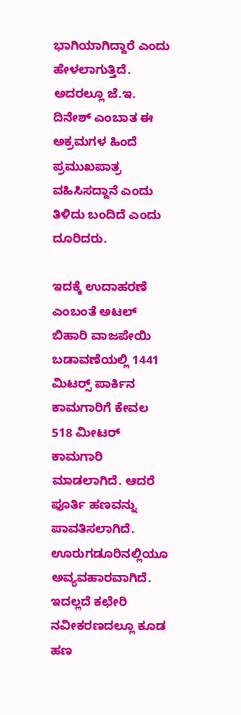ಭಾಗಿಯಾಗಿದ್ದಾರೆ ಎಂದು ಹೇಳಲಾಗುತ್ತಿದೆ. ಅದರಲ್ಲೂ ಜೆ.ಇ. ದಿನೇಶ್ ಎಂಬಾತ ಈ ಅಕ್ರಮಗಳ ಹಿಂದೆ ಪ್ರಮುಖಪಾತ್ರ ವಹಿಸಿಸದ್ದಾನೆ ಎಂದು ತಿಳಿದು ಬಂದಿದೆ ಎಂದು ದೂರಿದರು.

ಇದಕ್ಕೆ ಉದಾಹರಣೆ ಎಂಬಂತೆ ಅಟಲ್ ಬಿಹಾರಿ ವಾಜಪೇಯಿ ಬಡಾವಣೆಯಲ್ಲಿ 1441 ಮಿಟರ್‍ಸ್ ಪಾರ್ಕಿನ ಕಾಮಗಾರಿಗೆ ಕೇವಲ 518 ಮೀಟರ್ ಕಾಮಗಾರಿ ಮಾಡಲಾಗಿದೆ. ಆದರೆ ಪೂರ್ತಿ ಹಣವನ್ನು ಪಾವತಿಸಲಾಗಿದೆ. ಊರುಗಡೂರಿನಲ್ಲಿಯೂ ಅವ್ಯವಹಾರವಾಗಿದೆ. ಇದಲ್ಲದೆ ಕಛೇರಿ ನವೀಕರಣದಲ್ಲೂ ಕೂಡ ಹಣ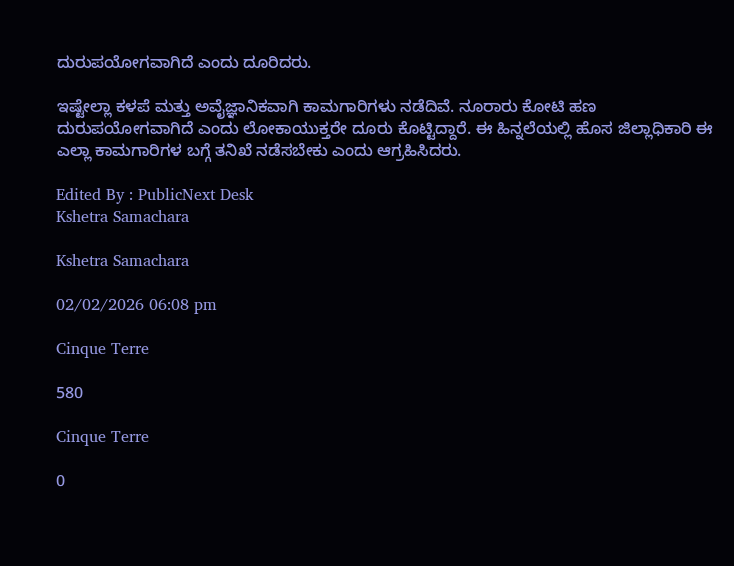ದುರುಪಯೋಗವಾಗಿದೆ ಎಂದು ದೂರಿದರು.

ಇಷ್ಟೇಲ್ಲಾ ಕಳಪೆ ಮತ್ತು ಅವೈಜ್ಞಾನಿಕವಾಗಿ ಕಾಮಗಾರಿಗಳು ನಡೆದಿವೆ. ನೂರಾರು ಕೋಟಿ ಹಣ ದುರುಪಯೋಗವಾಗಿದೆ ಎಂದು ಲೋಕಾಯುಕ್ತರೇ ದೂರು ಕೊಟ್ಟಿದ್ದಾರೆ. ಈ ಹಿನ್ನಲೆಯಲ್ಲಿ ಹೊಸ ಜಿಲ್ಲಾಧಿಕಾರಿ ಈ ಎಲ್ಲಾ ಕಾಮಗಾರಿಗಳ ಬಗ್ಗೆ ತನಿಖೆ ನಡೆಸಬೇಕು ಎಂದು ಆಗ್ರಹಿಸಿದರು.

Edited By : PublicNext Desk
Kshetra Samachara

Kshetra Samachara

02/02/2026 06:08 pm

Cinque Terre

580

Cinque Terre

0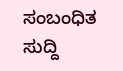ಸಂಬಂಧಿತ ಸುದ್ದಿ